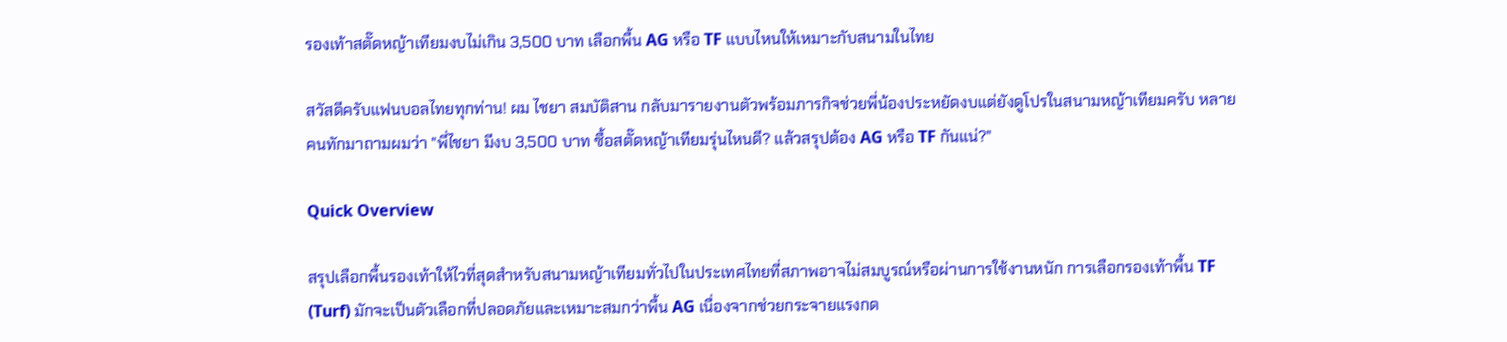รองเท้าสตั๊ดหญ้าเทียมงบไม่เกิน 3,500 บาท เลือกพื้น AG หรือ TF แบบไหนให้เหมาะกับสนามในไทย

สวัสดีครับแฟนบอลไทยทุกท่าน! ผม ไชยา สมบัติสาน กลับมารายงานตัวพร้อมภารกิจช่วยพี่น้องประหยัดงบแต่ยังดูโปรในสนามหญ้าเทียมครับ หลายคนทักมาถามผมว่า "พี่ไชยา มีงบ 3,500 บาท ซื้อสตั๊ดหญ้าเทียมรุ่นไหนดี? แล้วสรุปต้อง AG หรือ TF กันแน่?"

Quick Overview

สรุปเลือกพื้นรองเท้าให้ไวที่สุดสำหรับสนามหญ้าเทียมทั่วไปในประเทศไทยที่สภาพอาจไม่สมบูรณ์หรือผ่านการใช้งานหนัก การเลือกรองเท้าพื้น TF (Turf) มักจะเป็นตัวเลือกที่ปลอดภัยและเหมาะสมกว่าพื้น AG เนื่องจากช่วยกระจายแรงกด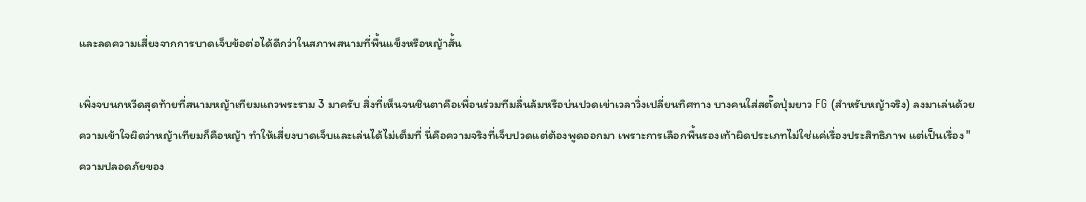และลดความเสี่ยงจากการบาดเจ็บข้อต่อได้ดีกว่าในสภาพสนามที่พื้นแข็งหรือหญ้าสั้น

เพิ่งจบนกหวีดสุดท้ายที่สนามหญ้าเทียมแถวพระราม 3 มาครับ สิ่งที่เห็นจนชินตาคือเพื่อนร่วมทีมลื่นล้มหรือบ่นปวดเข่าเวลาวิ่งเปลี่ยนทิศทาง บางคนใส่สตั๊ดปุ่มยาว FG (สำหรับหญ้าจริง) ลงมาเล่นด้วยความเข้าใจผิดว่าหญ้าเทียมก็คือหญ้า ทำให้เสี่ยงบาดเจ็บและเล่นได้ไม่เต็มที่ นี่คือความจริงที่เจ็บปวดแต่ต้องพูดออกมา เพราะการเลือกพื้นรองเท้าผิดประเภทไม่ใช่แค่เรื่องประสิทธิภาพ แต่เป็นเรื่อง "ความปลอดภัยของ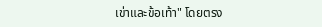เข่าและข้อเท้า" โดยตรง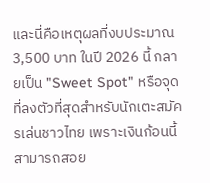และนี่คือเหตุผลที่งบประมาณ 3,500 บาท ในปี 2026 นี้ กลายเป็น "Sweet Spot" หรือจุดที่ลงตัวที่สุดสำหรับนักเตะสมัครเล่นชาวไทย เพราะเงินก้อนนี้สามารถสอย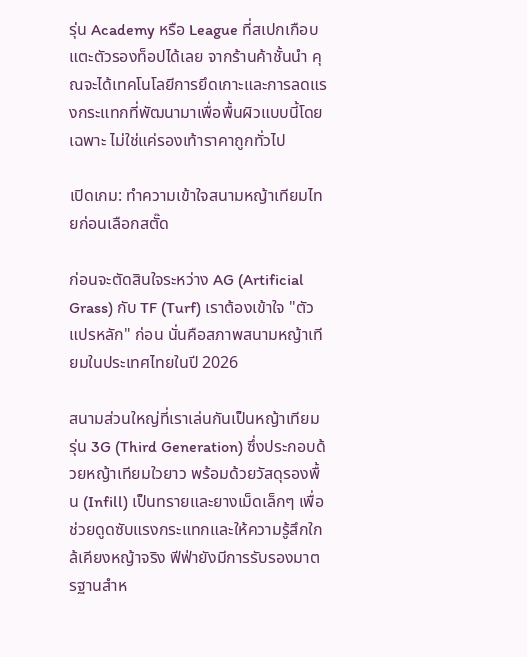รุ่น Academy หรือ League ที่สเปกเกือบแตะตัวรองท็อปได้เลย จากร้านค้าชั้นนำ คุณจะได้เทคโนโลยีการยึดเกาะและการลดแรงกระแทกที่พัฒนามาเพื่อพื้นผิวแบบนี้โดยเฉพาะ ไม่ใช่แค่รองเท้าราคาถูกทั่วไป

เปิดเกม: ทำความเข้าใจสนามหญ้าเทียมไทยก่อนเลือกสตั๊ด

ก่อนจะตัดสินใจระหว่าง AG (Artificial Grass) กับ TF (Turf) เราต้องเข้าใจ "ตัวแปรหลัก" ก่อน นั่นคือสภาพสนามหญ้าเทียมในประเทศไทยในปี 2026

สนามส่วนใหญ่ที่เราเล่นกันเป็นหญ้าเทียมรุ่น 3G (Third Generation) ซึ่งประกอบด้วยหญ้าเทียมใวยาว พร้อมด้วยวัสดุรองพื้น (Infill) เป็นทรายและยางเม็ดเล็กๆ เพื่อช่วยดูดซับแรงกระแทกและให้ความรู้สึกใกล้เคียงหญ้าจริง ฟีฟ่ายังมีการรับรองมาตรฐานสำห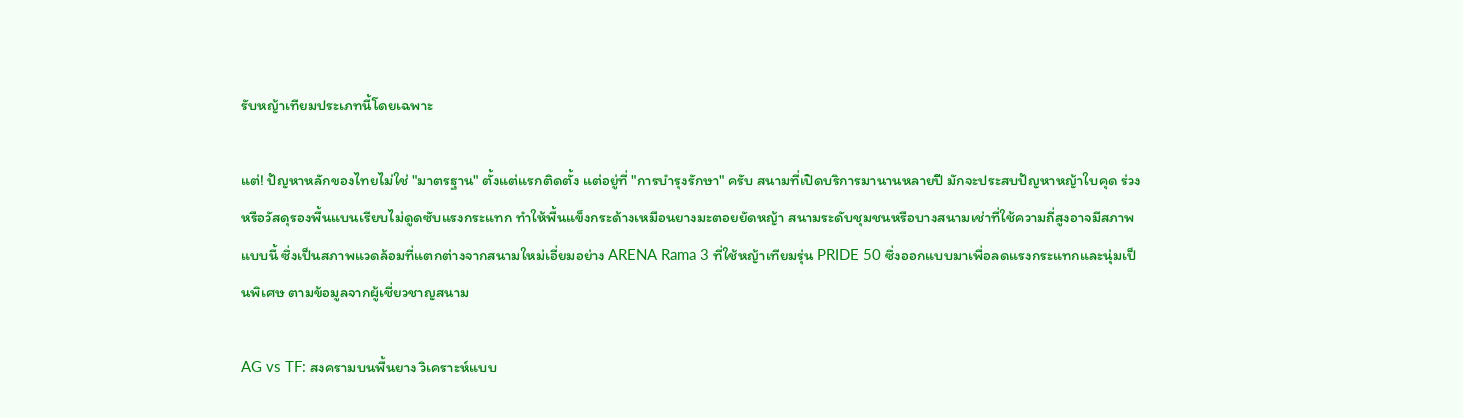รับหญ้าเทียมประเภทนี้โดยเฉพาะ

แต่! ปัญหาหลักของไทยไม่ใช่ "มาตรฐาน" ตั้งแต่แรกติดตั้ง แต่อยู่ที่ "การบำรุงรักษา" ครับ สนามที่เปิดบริการมานานหลายปี มักจะประสบปัญหาหญ้าใบคุด ร่วง หรือวัสดุรองพื้นแบนเรียบไม่ดูดซับแรงกระแทก ทำให้พื้นแข็งกระด้างเหมือนยางมะตอยยัดหญ้า สนามระดับชุมชนหรือบางสนามเช่าที่ใช้ความถี่สูงอาจมีสภาพแบบนี้ ซึ่งเป็นสภาพแวดล้อมที่แตกต่างจากสนามใหม่เอี่ยมอย่าง ARENA Rama 3 ที่ใช้หญ้าเทียมรุ่น PRIDE 50 ซึ่งออกแบบมาเพื่อลดแรงกระแทกและนุ่มเป็นพิเศษ ตามข้อมูลจากผู้เชี่ยวชาญสนาม

AG vs TF: สงครามบนพื้นยาง วิเคราะห์แบบ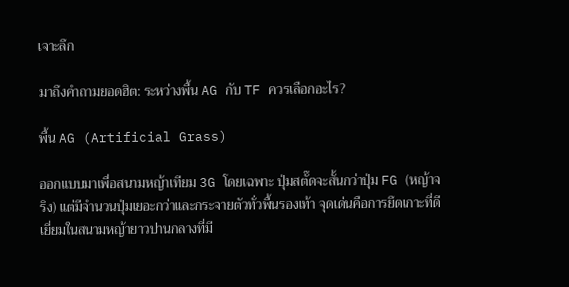เจาะลึก

มาถึงคำถามยอดฮิต: ระหว่างพื้น AG กับ TF ควรเลือกอะไร?

พื้น AG (Artificial Grass)

ออกแบบมาเพื่อสนามหญ้าเทียม 3G โดยเฉพาะ ปุ่มสตั๊ดจะสั้นกว่าปุ่ม FG (หญ้าจริง) แต่มีจำนวนปุ่มเยอะกว่าและกระจายตัวทั่วพื้นรองเท้า จุดเด่นคือการยึดเกาะที่ดีเยี่ยมในสนามหญ้ายาวปานกลางที่มี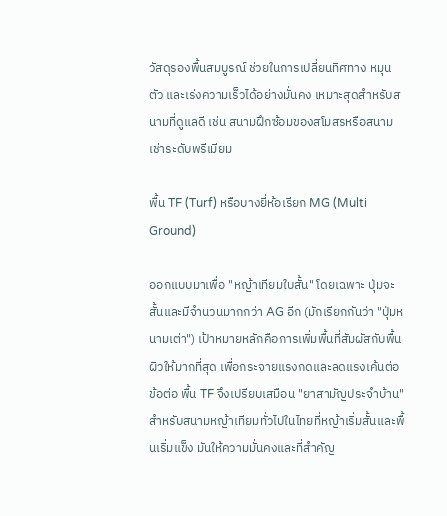วัสดุรองพื้นสมบูรณ์ ช่วยในการเปลี่ยนทิศทาง หมุนตัว และเร่งความเร็วได้อย่างมั่นคง เหมาะสุดสำหรับสนามที่ดูแลดี เช่น สนามฝึกซ้อมของสโมสรหรือสนามเช่าระดับพรีเมียม

พื้น TF (Turf) หรือบางยี่ห้อเรียก MG (Multi Ground)

ออกแบบมาเพื่อ "หญ้าเทียมใบสั้น" โดยเฉพาะ ปุ่มจะสั้นและมีจำนวนมากกว่า AG อีก (มักเรียกกันว่า "ปุ่มหนามเต่า") เป้าหมายหลักคือการเพิ่มพื้นที่สัมผัสกับพื้นผิวให้มากที่สุด เพื่อกระจายแรงกดและลดแรงเค้นต่อข้อต่อ พื้น TF จึงเปรียบเสมือน "ยาสามัญประจำบ้าน" สำหรับสนามหญ้าเทียมทั่วไปในไทยที่หญ้าเริ่มสั้นและพื้นเริ่มแข็ง มันให้ความมั่นคงและที่สำคัญ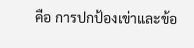คือ การปกป้องเข่าและข้อ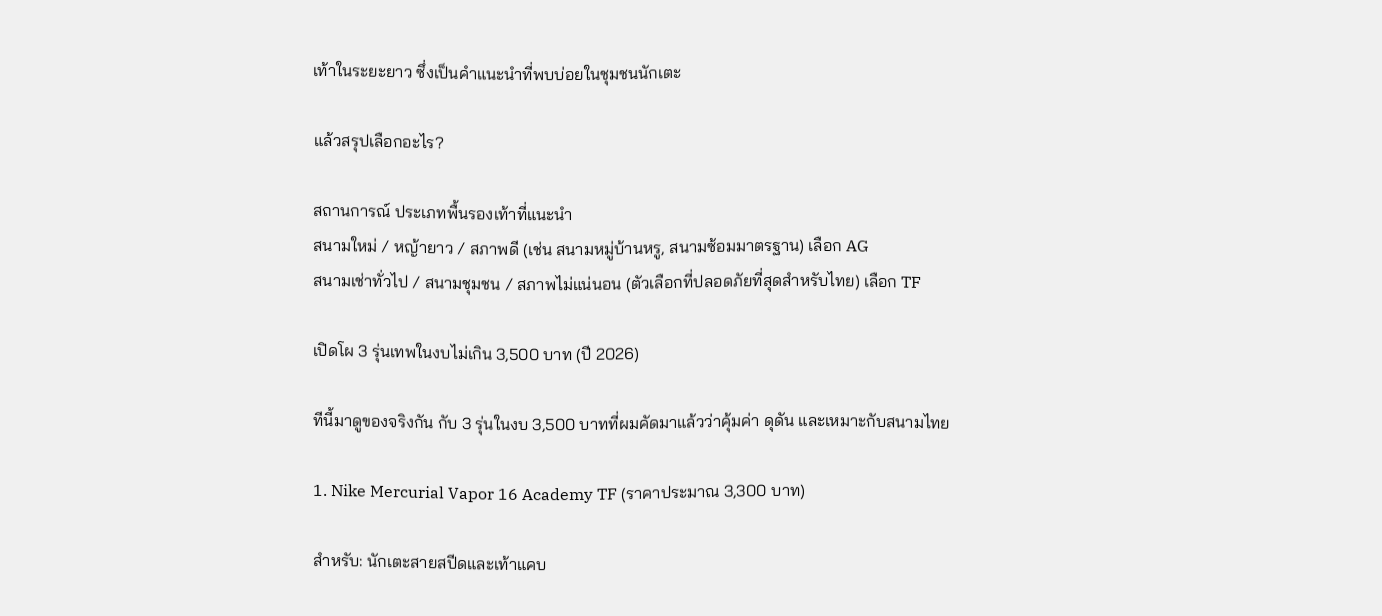เท้าในระยะยาว ซึ่งเป็นคำแนะนำที่พบบ่อยในชุมชนนักเตะ

แล้วสรุปเลือกอะไร?

สถานการณ์ ประเภทพื้นรองเท้าที่แนะนำ
สนามใหม่ / หญ้ายาว / สภาพดี (เช่น สนามหมู่บ้านหรู, สนามซ้อมมาตรฐาน) เลือก AG
สนามเช่าทั่วไป / สนามชุมชน / สภาพไม่แน่นอน (ตัวเลือกที่ปลอดภัยที่สุดสำหรับไทย) เลือก TF

เปิดโผ 3 รุ่นเทพในงบไม่เกิน 3,500 บาท (ปี 2026)

ทีนี้มาดูของจริงกัน กับ 3 รุ่นในงบ 3,500 บาทที่ผมคัดมาแล้วว่าคุ้มค่า ดุดัน และเหมาะกับสนามไทย

1. Nike Mercurial Vapor 16 Academy TF (ราคาประมาณ 3,300 บาท)

สำหรับ: นักเตะสายสปีดและเท้าแคบ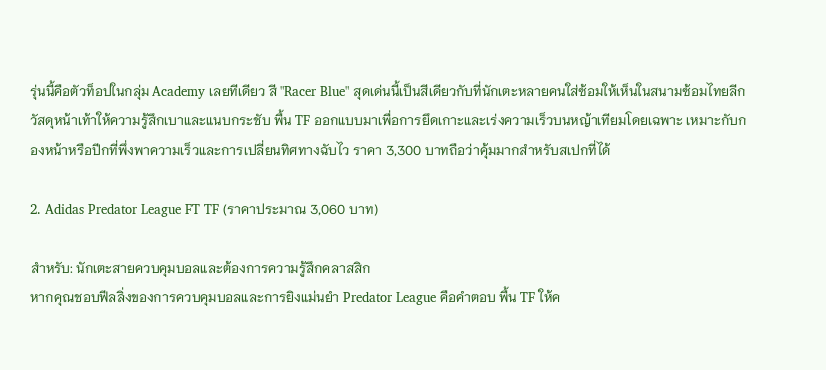รุ่นนี้คือตัวท็อปในกลุ่ม Academy เลยทีเดียว สี "Racer Blue" สุดเด่นนี้เป็นสีเดียวกับที่นักเตะหลายคนใส่ซ้อมให้เห็นในสนามซ้อมไทยลีก วัสดุหน้าเท้าให้ความรู้สึกเบาและแนบกระชับ พื้น TF ออกแบบมาเพื่อการยึดเกาะและเร่งความเร็วบนหญ้าเทียมโดยเฉพาะ เหมาะกับกองหน้าหรือปีกที่พึ่งพาความเร็วและการเปลี่ยนทิศทางฉับไว ราคา 3,300 บาทถือว่าคุ้มมากสำหรับสเปกที่ได้

2. Adidas Predator League FT TF (ราคาประมาณ 3,060 บาท)

สำหรับ: นักเตะสายควบคุมบอลและต้องการความรู้สึกคลาสสิก
หากคุณชอบฟีลลิ่งของการควบคุมบอลและการยิงแม่นยำ Predator League คือคำตอบ พื้น TF ให้ค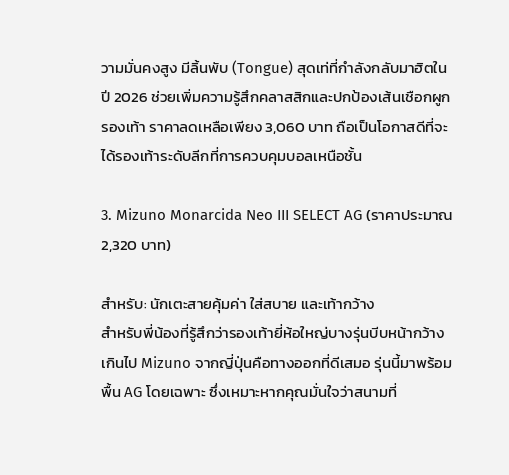วามมั่นคงสูง มีลิ้นพับ (Tongue) สุดเท่ที่กำลังกลับมาฮิตในปี 2026 ช่วยเพิ่มความรู้สึกคลาสสิกและปกป้องเส้นเชือกผูกรองเท้า ราคาลดเหลือเพียง 3,060 บาท ถือเป็นโอกาสดีที่จะได้รองเท้าระดับลีกที่การควบคุมบอลเหนือชั้น

3. Mizuno Monarcida Neo III SELECT AG (ราคาประมาณ 2,320 บาท)

สำหรับ: นักเตะสายคุ้มค่า ใส่สบาย และเท้ากว้าง
สำหรับพี่น้องที่รู้สึกว่ารองเท้ายี่ห้อใหญ่บางรุ่นบีบหน้ากว้างเกินไป Mizuno จากญี่ปุ่นคือทางออกที่ดีเสมอ รุ่นนี้มาพร้อมพื้น AG โดยเฉพาะ ซึ่งเหมาะหากคุณมั่นใจว่าสนามที่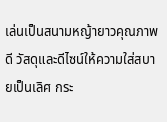เล่นเป็นสนามหญ้ายาวคุณภาพดี วัสดุและดีไซน์ให้ความใส่สบายเป็นเลิศ กระ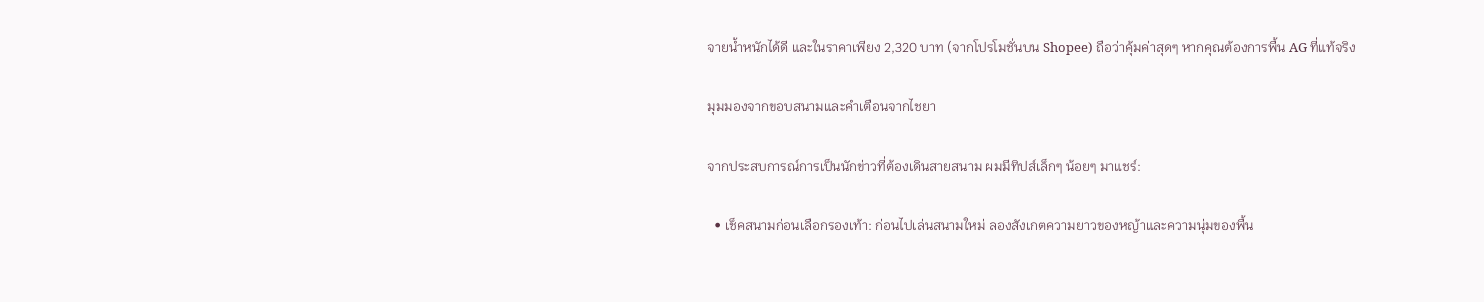จายน้ำหนักได้ดี และในราคาเพียง 2,320 บาท (จากโปรโมชั่นบน Shopee) ถือว่าคุ้มค่าสุดๆ หากคุณต้องการพื้น AG ที่แท้จริง

มุมมองจากขอบสนามและคำเตือนจากไชยา

จากประสบการณ์การเป็นนักข่าวที่ต้องเดินสายสนาม ผมมีทิปส์เล็กๆ น้อยๆ มาแชร์:

  • เช็คสนามก่อนเลือกรองเท้า: ก่อนไปเล่นสนามใหม่ ลองสังเกตความยาวของหญ้าและความนุ่มของพื้น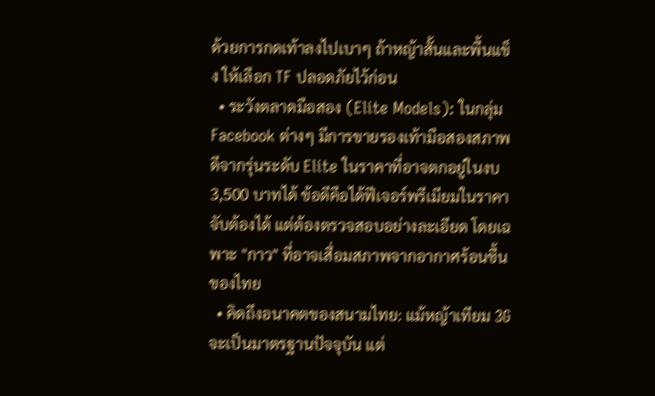ด้วยการกดเท้าลงไปเบาๆ ถ้าหญ้าสั้นและพื้นแข็ง ให้เลือก TF ปลอดภัยไว้ก่อน
  • ระวังตลาดมือสอง (Elite Models): ในกลุ่ม Facebook ต่างๆ มีการขายรองเท้ามือสองสภาพดีจากรุ่นระดับ Elite ในราคาที่อาจตกอยู่ในงบ 3,500 บาทได้ ข้อดีคือได้ฟีเจอร์พรีเมียมในราคาจับต้องได้ แต่ต้องตรวจสอบอย่างละเอียด โดยเฉพาะ "กาว" ที่อาจเสื่อมสภาพจากอากาศร้อนชื้นของไทย
  • คิดถึงอนาคตของสนามไทย: แม้หญ้าเทียม 3G จะเป็นมาตรฐานปัจจุบัน แต่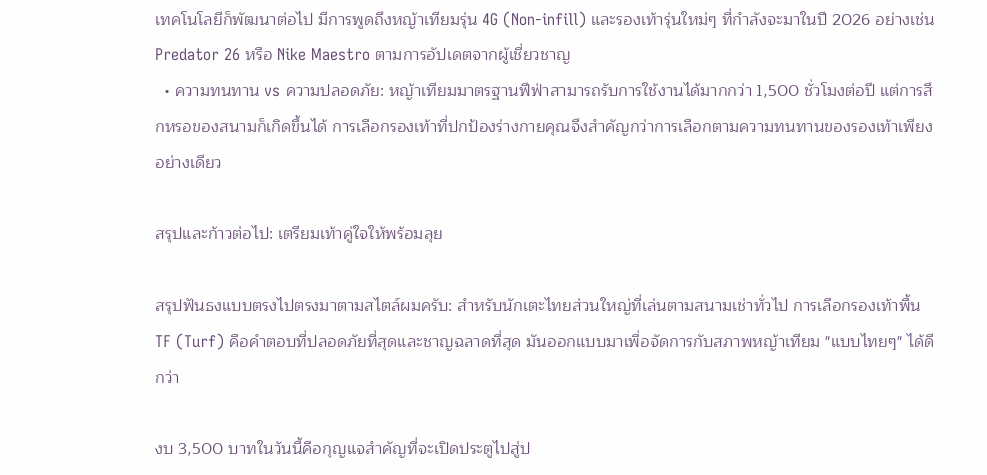เทคโนโลยีก็พัฒนาต่อไป มีการพูดถึงหญ้าเทียมรุ่น 4G (Non-infill) และรองเท้ารุ่นใหม่ๆ ที่กำลังจะมาในปี 2026 อย่างเช่น Predator 26 หรือ Nike Maestro ตามการอัปเดตจากผู้เชี่ยวชาญ
  • ความทนทาน vs ความปลอดภัย: หญ้าเทียมมาตรฐานฟีฟ่าสามารถรับการใช้งานได้มากกว่า 1,500 ชั่วโมงต่อปี แต่การสึกหรอของสนามก็เกิดขึ้นได้ การเลือกรองเท้าที่ปกป้องร่างกายคุณจึงสำคัญกว่าการเลือกตามความทนทานของรองเท้าเพียงอย่างเดียว

สรุปและก้าวต่อไป: เตรียมเท้าคู่ใจให้พร้อมลุย

สรุปฟันธงแบบตรงไปตรงมาตามสไตล์ผมครับ: สำหรับนักเตะไทยส่วนใหญ่ที่เล่นตามสนามเช่าทั่วไป การเลือกรองเท้าพื้น TF (Turf) คือคำตอบที่ปลอดภัยที่สุดและชาญฉลาดที่สุด มันออกแบบมาเพื่อจัดการกับสภาพหญ้าเทียม "แบบไทยๆ" ได้ดีกว่า

งบ 3,500 บาทในวันนี้คือกุญแจสำคัญที่จะเปิดประตูไปสู่ป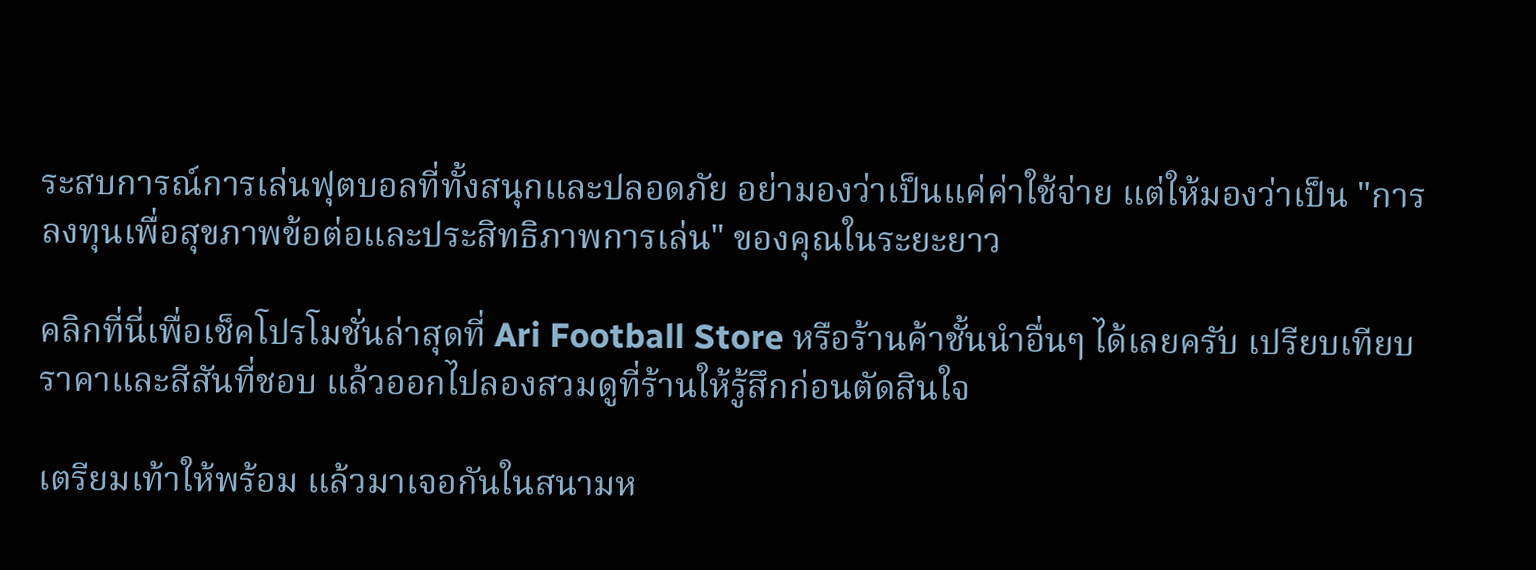ระสบการณ์การเล่นฟุตบอลที่ทั้งสนุกและปลอดภัย อย่ามองว่าเป็นแค่ค่าใช้จ่าย แต่ให้มองว่าเป็น "การลงทุนเพื่อสุขภาพข้อต่อและประสิทธิภาพการเล่น" ของคุณในระยะยาว

คลิกที่นี่เพื่อเช็คโปรโมชั่นล่าสุดที่ Ari Football Store หรือร้านค้าชั้นนำอื่นๆ ได้เลยครับ เปรียบเทียบราคาและสีสันที่ชอบ แล้วออกไปลองสวมดูที่ร้านให้รู้สึกก่อนตัดสินใจ

เตรียมเท้าให้พร้อม แล้วมาเจอกันในสนามห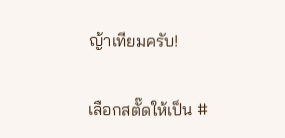ญ้าเทียมครับ!

เลือกสตั๊ดให้เป็น #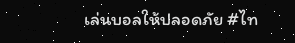เล่นบอลให้ปลอดภัย #ไท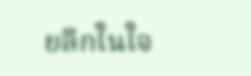ยลีกในใจ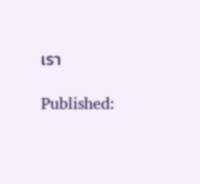เรา

Published: